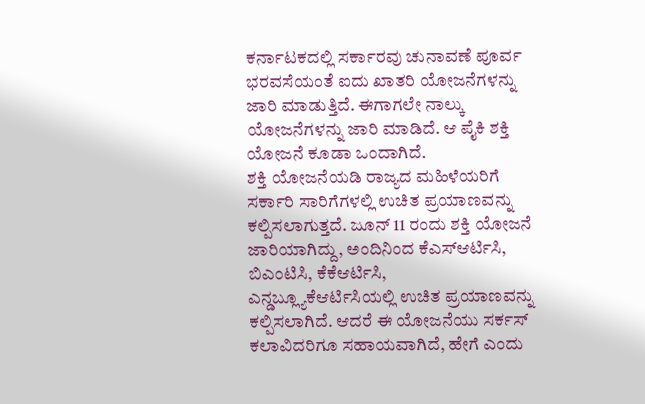ಕರ್ನಾಟಕದಲ್ಲಿ ಸರ್ಕಾರವು ಚುನಾವಣೆ ಪೂರ್ವ ಭರವಸೆಯಂತೆ ಐದು ಖಾತರಿ ಯೋಜನೆಗಳನ್ನು ಜಾರಿ ಮಾಡುತ್ತಿದೆ. ಈಗಾಗಲೇ ನಾಲ್ಕು ಯೋಜನೆಗಳನ್ನು ಜಾರಿ ಮಾಡಿದೆ. ಆ ಪೈಕಿ ಶಕ್ತಿ ಯೋಜನೆ ಕೂಡಾ ಒಂದಾಗಿದೆ.
ಶಕ್ತಿ ಯೋಜನೆಯಡಿ ರಾಜ್ಯದ ಮಹಿಳೆಯರಿಗೆ ಸರ್ಕಾರಿ ಸಾರಿಗೆಗಳಲ್ಲಿ ಉಚಿತ ಪ್ರಯಾಣವನ್ನು ಕಲ್ಪಿಸಲಾಗುತ್ತದೆ. ಜೂನ್ 11 ರಂದು ಶಕ್ತಿ ಯೋಜನೆ ಜಾರಿಯಾಗಿದ್ದು, ಅಂದಿನಿಂದ ಕೆಎಸ್ಆರ್ಟಿಸಿ, ಬಿಎಂಟಿಸಿ, ಕೆಕೆಆರ್ಟಿಸಿ, ಎನ್ಡಬ್ಲ್ಯೂಕೆಆರ್ಟಿಸಿಯಲ್ಲಿ ಉಚಿತ ಪ್ರಯಾಣವನ್ನು ಕಲ್ಪಿಸಲಾಗಿದೆ. ಆದರೆ ಈ ಯೋಜನೆಯು ಸರ್ಕಸ್ ಕಲಾವಿದರಿಗೂ ಸಹಾಯವಾಗಿದೆ, ಹೇಗೆ ಎಂದು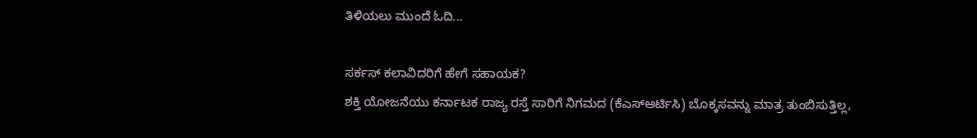ತಿಳಿಯಲು ಮುಂದೆ ಓದಿ...

ಸರ್ಕಸ್ ಕಲಾವಿದರಿಗೆ ಹೇಗೆ ಸಹಾಯಕ?
ಶಕ್ತಿ ಯೋಜನೆಯು ಕರ್ನಾಟಕ ರಾಜ್ಯ ರಸ್ತೆ ಸಾರಿಗೆ ನಿಗಮದ (ಕೆಎಸ್ಆರ್ಟಿಸಿ) ಬೊಕ್ಕಸವನ್ನು ಮಾತ್ರ ತುಂಬಿಸುತ್ತಿಲ್ಲ,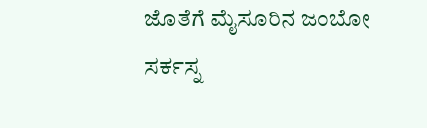ಜೊತೆಗೆ ಮೈಸೂರಿನ ಜಂಬೋ ಸರ್ಕಸ್ನ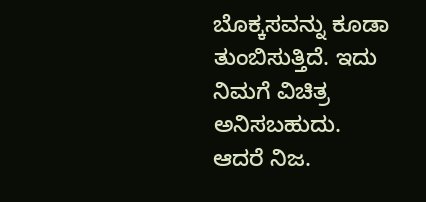ಬೊಕ್ಕಸವನ್ನು ಕೂಡಾ ತುಂಬಿಸುತ್ತಿದೆ. ಇದು ನಿಮಗೆ ವಿಚಿತ್ರ ಅನಿಸಬಹುದು. ಆದರೆ ನಿಜ.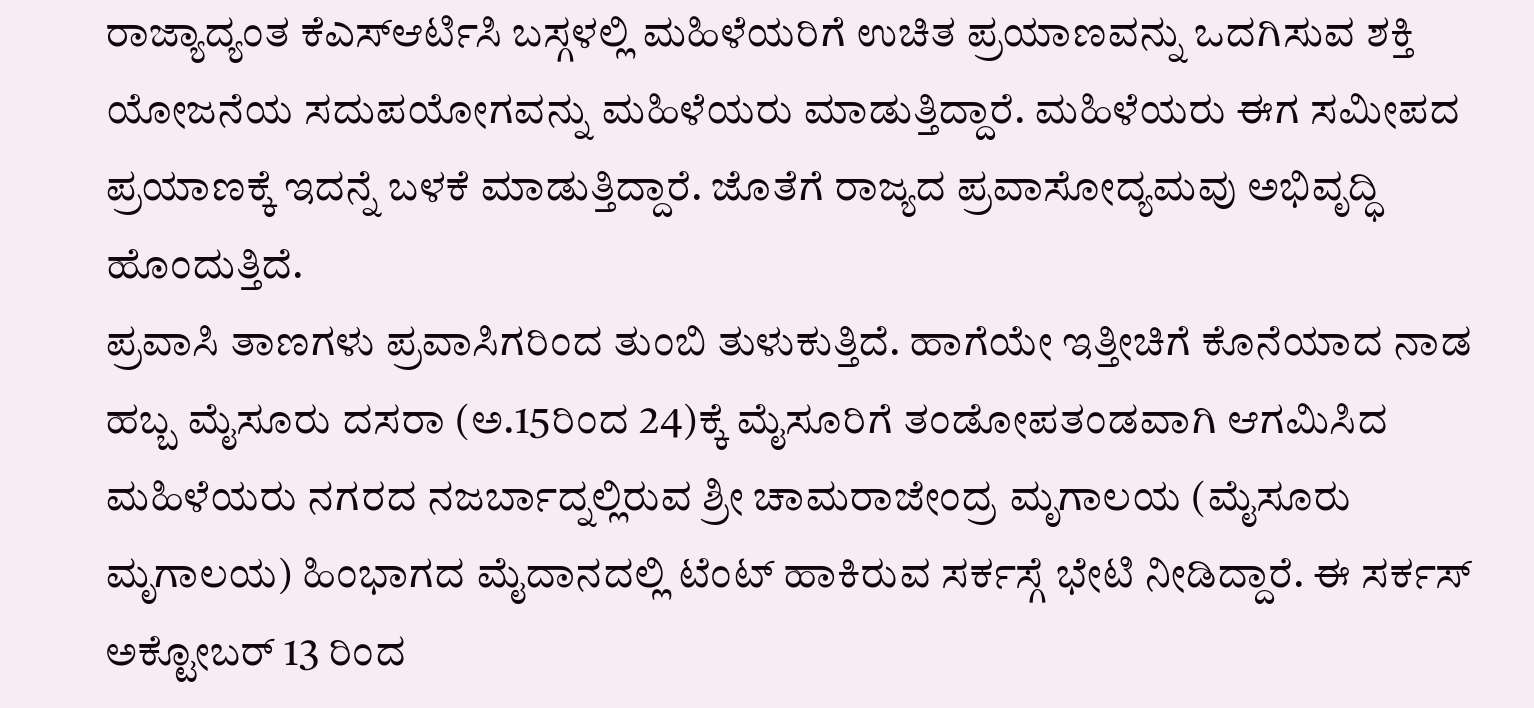ರಾಜ್ಯಾದ್ಯಂತ ಕೆಎಸ್ಆರ್ಟಿಸಿ ಬಸ್ಗಳಲ್ಲಿ ಮಹಿಳೆಯರಿಗೆ ಉಚಿತ ಪ್ರಯಾಣವನ್ನು ಒದಗಿಸುವ ಶಕ್ತಿ ಯೋಜನೆಯ ಸದುಪಯೋಗವನ್ನು ಮಹಿಳೆಯರು ಮಾಡುತ್ತಿದ್ದಾರೆ. ಮಹಿಳೆಯರು ಈಗ ಸಮೀಪದ ಪ್ರಯಾಣಕ್ಕೆ ಇದನ್ನೆ ಬಳಕೆ ಮಾಡುತ್ತಿದ್ದಾರೆ. ಜೊತೆಗೆ ರಾಜ್ಯದ ಪ್ರವಾಸೋದ್ಯಮವು ಅಭಿವೃದ್ಧಿ ಹೊಂದುತ್ತಿದೆ.
ಪ್ರವಾಸಿ ತಾಣಗಳು ಪ್ರವಾಸಿಗರಿಂದ ತುಂಬಿ ತುಳುಕುತ್ತಿದೆ. ಹಾಗೆಯೇ ಇತ್ತೀಚಿಗೆ ಕೊನೆಯಾದ ನಾಡ ಹಬ್ಬ ಮೈಸೂರು ದಸರಾ (ಅ.15ರಿಂದ 24)ಕ್ಕೆ ಮೈಸೂರಿಗೆ ತಂಡೋಪತಂಡವಾಗಿ ಆಗಮಿಸಿದ ಮಹಿಳೆಯರು ನಗರದ ನಜರ್ಬಾದ್ನಲ್ಲಿರುವ ಶ್ರೀ ಚಾಮರಾಜೇಂದ್ರ ಮೃಗಾಲಯ (ಮೈಸೂರು ಮೃಗಾಲಯ) ಹಿಂಭಾಗದ ಮೈದಾನದಲ್ಲಿ ಟೆಂಟ್ ಹಾಕಿರುವ ಸರ್ಕಸ್ಗೆ ಭೇಟಿ ನೀಡಿದ್ದಾರೆ. ಈ ಸರ್ಕಸ್ ಅಕ್ಟೋಬರ್ 13 ರಿಂದ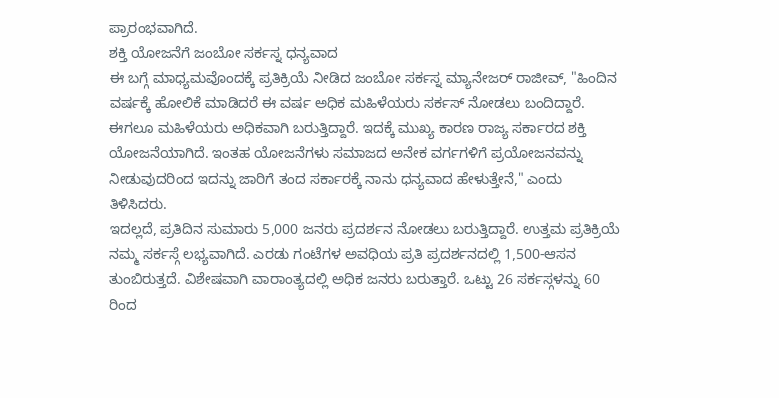ಪ್ರಾರಂಭವಾಗಿದೆ.
ಶಕ್ತಿ ಯೋಜನೆಗೆ ಜಂಬೋ ಸರ್ಕಸ್ನ ಧನ್ಯವಾದ
ಈ ಬಗ್ಗೆ ಮಾಧ್ಯಮವೊಂದಕ್ಕೆ ಪ್ರತಿಕ್ರಿಯೆ ನೀಡಿದ ಜಂಬೋ ಸರ್ಕಸ್ನ ಮ್ಯಾನೇಜರ್ ರಾಜೀವ್, "ಹಿಂದಿನ ವರ್ಷಕ್ಕೆ ಹೋಲಿಕೆ ಮಾಡಿದರೆ ಈ ವರ್ಷ ಅಧಿಕ ಮಹಿಳೆಯರು ಸರ್ಕಸ್ ನೋಡಲು ಬಂದಿದ್ದಾರೆ. ಈಗಲೂ ಮಹಿಳೆಯರು ಅಧಿಕವಾಗಿ ಬರುತ್ತಿದ್ದಾರೆ. ಇದಕ್ಕೆ ಮುಖ್ಯ ಕಾರಣ ರಾಜ್ಯ ಸರ್ಕಾರದ ಶಕ್ತಿ ಯೋಜನೆಯಾಗಿದೆ. ಇಂತಹ ಯೋಜನೆಗಳು ಸಮಾಜದ ಅನೇಕ ವರ್ಗಗಳಿಗೆ ಪ್ರಯೋಜನವನ್ನು ನೀಡುವುದರಿಂದ ಇದನ್ನು ಜಾರಿಗೆ ತಂದ ಸರ್ಕಾರಕ್ಕೆ ನಾನು ಧನ್ಯವಾದ ಹೇಳುತ್ತೇನೆ," ಎಂದು ತಿಳಿಸಿದರು.
ಇದಲ್ಲದೆ, ಪ್ರತಿದಿನ ಸುಮಾರು 5,000 ಜನರು ಪ್ರದರ್ಶನ ನೋಡಲು ಬರುತ್ತಿದ್ದಾರೆ. ಉತ್ತಮ ಪ್ರತಿಕ್ರಿಯೆ ನಮ್ಮ ಸರ್ಕಸ್ಗೆ ಲಭ್ಯವಾಗಿದೆ. ಎರಡು ಗಂಟೆಗಳ ಅವಧಿಯ ಪ್ರತಿ ಪ್ರದರ್ಶನದಲ್ಲಿ 1,500-ಆಸನ ತುಂಬಿರುತ್ತದೆ. ವಿಶೇಷವಾಗಿ ವಾರಾಂತ್ಯದಲ್ಲಿ ಅಧಿಕ ಜನರು ಬರುತ್ತಾರೆ. ಒಟ್ಟು 26 ಸರ್ಕಸ್ಗಳನ್ನು 60 ರಿಂದ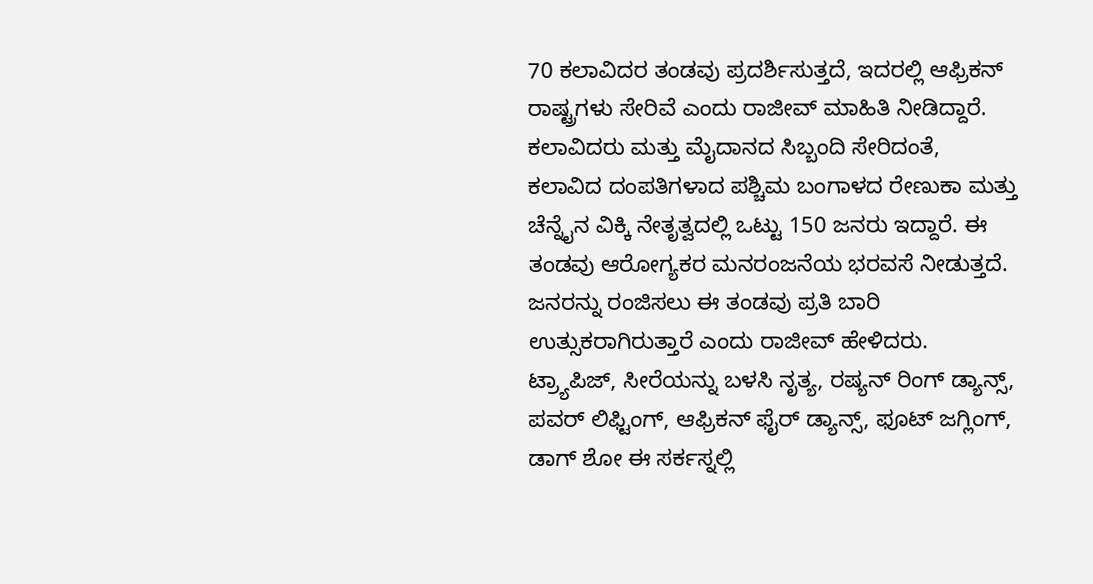70 ಕಲಾವಿದರ ತಂಡವು ಪ್ರದರ್ಶಿಸುತ್ತದೆ, ಇದರಲ್ಲಿ ಆಫ್ರಿಕನ್ ರಾಷ್ಟ್ರಗಳು ಸೇರಿವೆ ಎಂದು ರಾಜೀವ್ ಮಾಹಿತಿ ನೀಡಿದ್ದಾರೆ.
ಕಲಾವಿದರು ಮತ್ತು ಮೈದಾನದ ಸಿಬ್ಬಂದಿ ಸೇರಿದಂತೆ, ಕಲಾವಿದ ದಂಪತಿಗಳಾದ ಪಶ್ಚಿಮ ಬಂಗಾಳದ ರೇಣುಕಾ ಮತ್ತು ಚೆನ್ನೈನ ವಿಕ್ಕಿ ನೇತೃತ್ವದಲ್ಲಿ ಒಟ್ಟು 150 ಜನರು ಇದ್ದಾರೆ. ಈ ತಂಡವು ಆರೋಗ್ಯಕರ ಮನರಂಜನೆಯ ಭರವಸೆ ನೀಡುತ್ತದೆ. ಜನರನ್ನು ರಂಜಿಸಲು ಈ ತಂಡವು ಪ್ರತಿ ಬಾರಿ ಉತ್ಸುಕರಾಗಿರುತ್ತಾರೆ ಎಂದು ರಾಜೀವ್ ಹೇಳಿದರು.
ಟ್ರ್ಯಾಪಿಜ್, ಸೀರೆಯನ್ನು ಬಳಸಿ ನೃತ್ಯ, ರಷ್ಯನ್ ರಿಂಗ್ ಡ್ಯಾನ್ಸ್, ಪವರ್ ಲಿಫ್ಟಿಂಗ್, ಆಫ್ರಿಕನ್ ಫೈರ್ ಡ್ಯಾನ್ಸ್, ಫೂಟ್ ಜಗ್ಲಿಂಗ್, ಡಾಗ್ ಶೋ ಈ ಸರ್ಕಸ್ನಲ್ಲಿ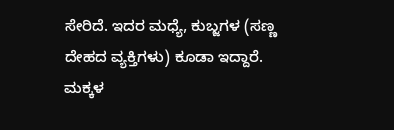ಸೇರಿದೆ. ಇದರ ಮಧ್ಯೆ, ಕುಬ್ಜಗಳ (ಸಣ್ಣ ದೇಹದ ವ್ಯಕ್ತಿಗಳು) ಕೂಡಾ ಇದ್ದಾರೆ.
ಮಕ್ಕಳ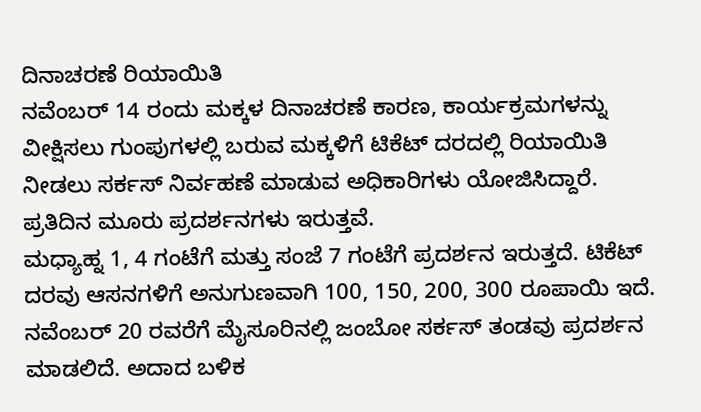ದಿನಾಚರಣೆ ರಿಯಾಯಿತಿ
ನವೆಂಬರ್ 14 ರಂದು ಮಕ್ಕಳ ದಿನಾಚರಣೆ ಕಾರಣ, ಕಾರ್ಯಕ್ರಮಗಳನ್ನು ವೀಕ್ಷಿಸಲು ಗುಂಪುಗಳಲ್ಲಿ ಬರುವ ಮಕ್ಕಳಿಗೆ ಟಿಕೆಟ್ ದರದಲ್ಲಿ ರಿಯಾಯಿತಿ ನೀಡಲು ಸರ್ಕಸ್ ನಿರ್ವಹಣೆ ಮಾಡುವ ಅಧಿಕಾರಿಗಳು ಯೋಜಿಸಿದ್ದಾರೆ. ಪ್ರತಿದಿನ ಮೂರು ಪ್ರದರ್ಶನಗಳು ಇರುತ್ತವೆ.
ಮಧ್ಯಾಹ್ನ 1, 4 ಗಂಟೆಗೆ ಮತ್ತು ಸಂಜೆ 7 ಗಂಟೆಗೆ ಪ್ರದರ್ಶನ ಇರುತ್ತದೆ. ಟಿಕೆಟ್ ದರವು ಆಸನಗಳಿಗೆ ಅನುಗುಣವಾಗಿ 100, 150, 200, 300 ರೂಪಾಯಿ ಇದೆ. ನವೆಂಬರ್ 20 ರವರೆಗೆ ಮೈಸೂರಿನಲ್ಲಿ ಜಂಬೋ ಸರ್ಕಸ್ ತಂಡವು ಪ್ರದರ್ಶನ ಮಾಡಲಿದೆ. ಅದಾದ ಬಳಿಕ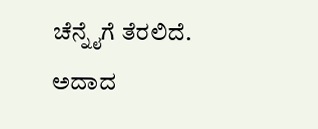ಚೆನ್ನೈಗೆ ತೆರಲಿದೆ. ಅದಾದ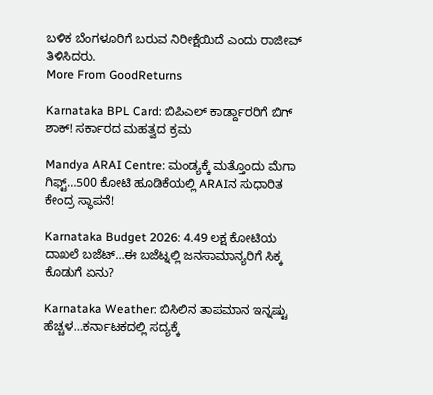ಬಳಿಕ ಬೆಂಗಳೂರಿಗೆ ಬರುವ ನಿರೀಕ್ಷೆಯಿದೆ ಎಂದು ರಾಜೀವ್ ತಿಳಿಸಿದರು.
More From GoodReturns

Karnataka BPL Card: ಬಿಪಿಎಲ್ ಕಾರ್ಡ್ದಾರರಿಗೆ ಬಿಗ್ ಶಾಕ್! ಸರ್ಕಾರದ ಮಹತ್ವದ ಕ್ರಮ

Mandya ARAI Centre: ಮಂಡ್ಯಕ್ಕೆ ಮತ್ತೊಂದು ಮೆಗಾ ಗಿಫ್ಟ್…500 ಕೋಟಿ ಹೂಡಿಕೆಯಲ್ಲಿ ARAIನ ಸುಧಾರಿತ ಕೇಂದ್ರ ಸ್ಥಾಪನೆ!

Karnataka Budget 2026: 4.49 ಲಕ್ಷ ಕೋಟಿಯ ದಾಖಲೆ ಬಜೆಟ್…ಈ ಬಜೆಟ್ನಲ್ಲಿ ಜನಸಾಮಾನ್ಯರಿಗೆ ಸಿಕ್ಕ ಕೊಡುಗೆ ಏನು?

Karnataka Weather: ಬಿಸಿಲಿನ ತಾಪಮಾನ ಇನ್ನಷ್ಟು ಹೆಚ್ಚಳ…ಕರ್ನಾಟಕದಲ್ಲಿ ಸದ್ಯಕ್ಕೆ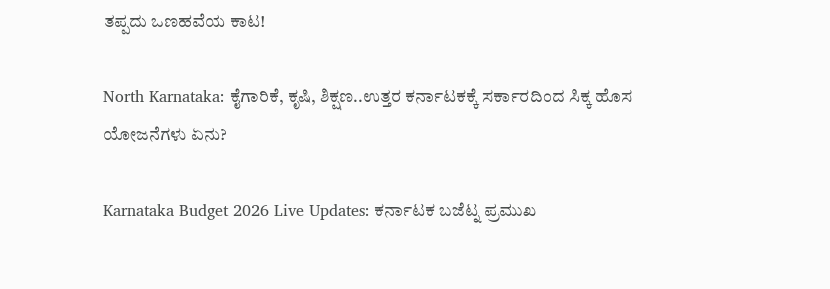ತಪ್ಪದು ಒಣಹವೆಯ ಕಾಟ!

North Karnataka: ಕೈಗಾರಿಕೆ, ಕೃಷಿ, ಶಿಕ್ಷಣ..ಉತ್ತರ ಕರ್ನಾಟಕಕ್ಕೆ ಸರ್ಕಾರದಿಂದ ಸಿಕ್ಕ ಹೊಸ ಯೋಜನೆಗಳು ಏನು?

Karnataka Budget 2026 Live Updates: ಕರ್ನಾಟಕ ಬಜೆಟ್ನ ಪ್ರಮುಖ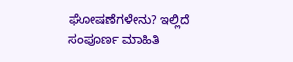ಘೋಷಣೆಗಳೇನು? ಇಲ್ಲಿದೆ ಸಂಪೂರ್ಣ ಮಾಹಿತಿ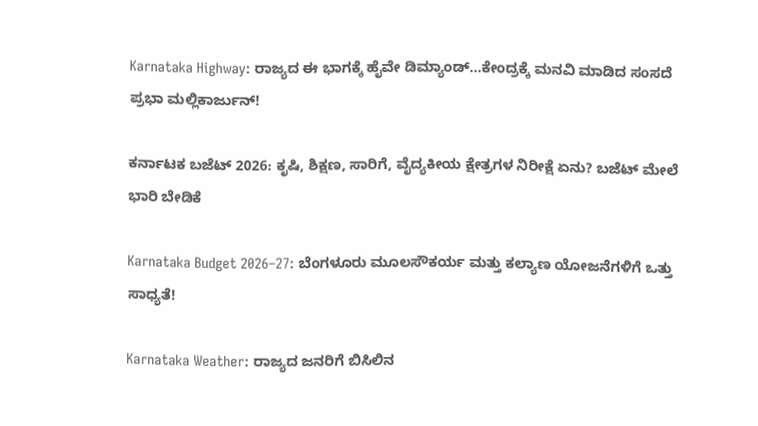Karnataka Highway: ರಾಜ್ಯದ ಈ ಭಾಗಕ್ಕೆ ಹೈವೇ ಡಿಮ್ಯಾಂಡ್…ಕೇಂದ್ರಕ್ಕೆ ಮನವಿ ಮಾಡಿದ ಸಂಸದೆ ಪ್ರಭಾ ಮಲ್ಲಿಕಾರ್ಜುನ್!

ಕರ್ನಾಟಕ ಬಜೆಟ್ 2026: ಕೃಷಿ, ಶಿಕ್ಷಣ, ಸಾರಿಗೆ, ವೈದ್ಯಕೀಯ ಕ್ಷೇತ್ರಗಳ ನಿರೀಕ್ಷೆ ಏನು? ಬಜೆಟ್ ಮೇಲೆ ಭಾರಿ ಬೇಡಿಕೆ

Karnataka Budget 2026–27: ಬೆಂಗಳೂರು ಮೂಲಸೌಕರ್ಯ ಮತ್ತು ಕಲ್ಯಾಣ ಯೋಜನೆಗಳಿಗೆ ಒತ್ತು ಸಾಧ್ಯತೆ!

Karnataka Weather: ರಾಜ್ಯದ ಜನರಿಗೆ ಬಿಸಿಲಿನ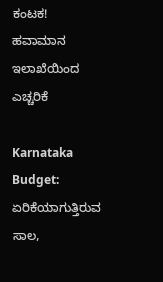ಕಂಟಕ! ಹವಾಮಾನ ಇಲಾಖೆಯಿಂದ ಎಚ್ಚರಿಕೆ

Karnataka Budget: ಏರಿಕೆಯಾಗುತ್ತಿರುವ ಸಾಲ,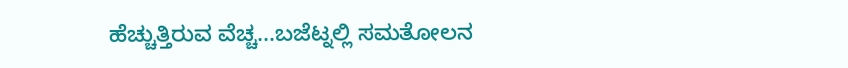ಹೆಚ್ಚುತ್ತಿರುವ ವೆಚ್ಚ...ಬಜೆಟ್ನಲ್ಲಿ ಸಮತೋಲನ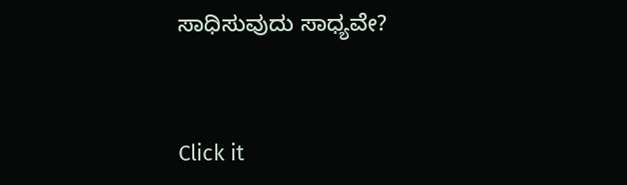ಸಾಧಿಸುವುದು ಸಾಧ್ಯವೇ?



Click it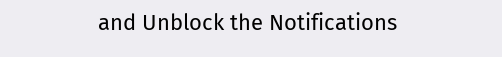and Unblock the Notifications